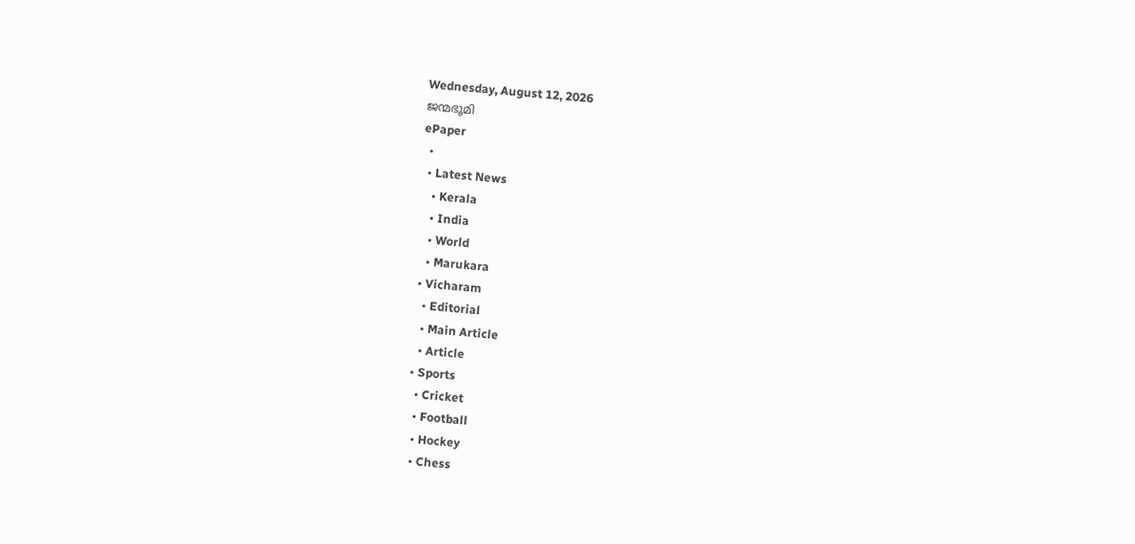Wednesday, August 12, 2026
ജന്മഭൂമി
ePaper
  •
  • Latest News
    • Kerala
    • India
    • World
    • Marukara
  • Vicharam
    • Editorial
    • Main Article
    • Article
  • Sports
    • Cricket
    • Football
    • Hockey
    • Chess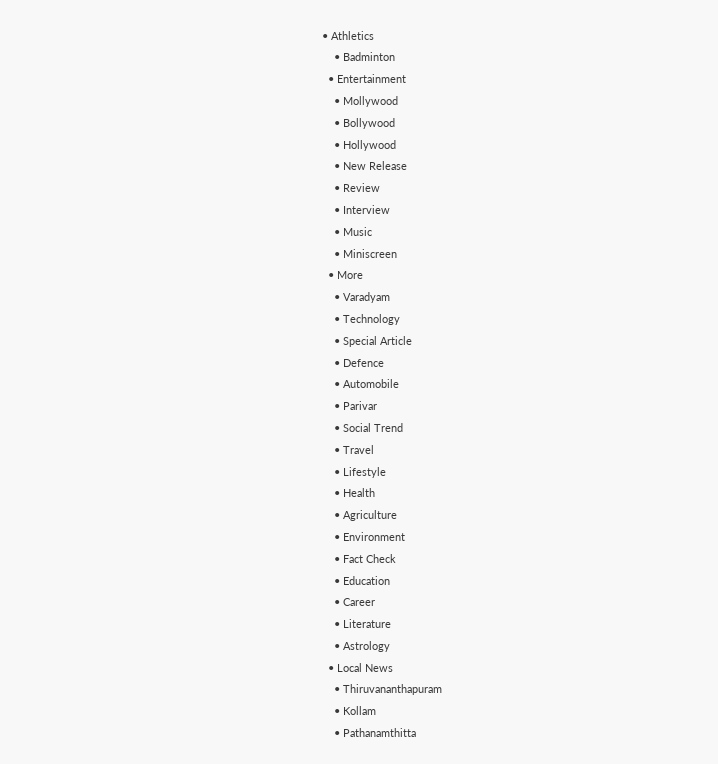• Athletics
    • Badminton
  • Entertainment
    • Mollywood
    • Bollywood
    • Hollywood
    • New Release
    • Review
    • Interview
    • Music
    • Miniscreen
  • More
    • Varadyam
    • Technology
    • Special Article
    • Defence
    • Automobile
    • Parivar
    • Social Trend
    • Travel
    • Lifestyle
    • Health
    • Agriculture
    • Environment
    • Fact Check
    • Education
    • Career
    • Literature
    • Astrology
  • Local News
    • Thiruvananthapuram
    • Kollam
    • Pathanamthitta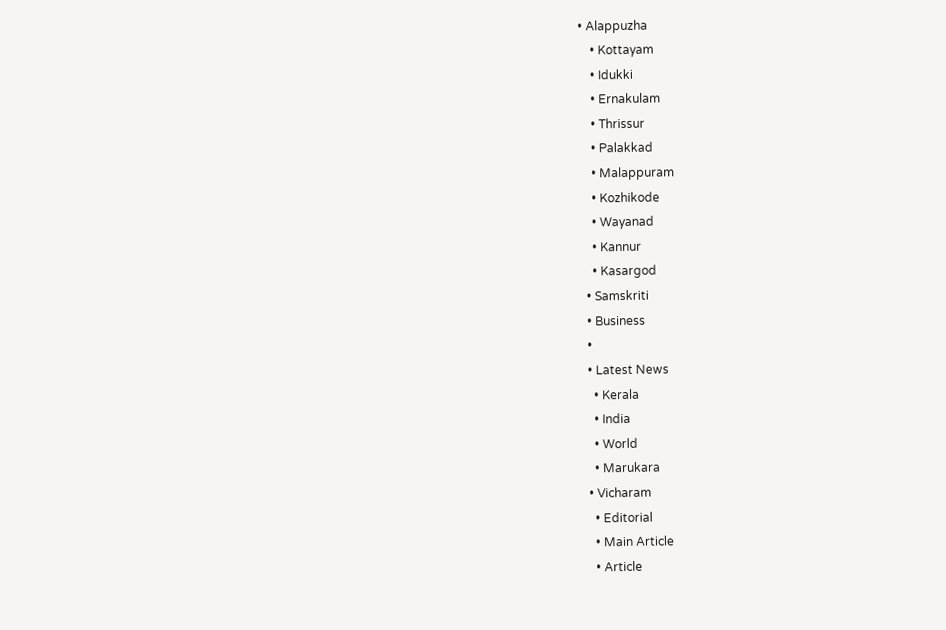• Alappuzha
    • Kottayam
    • Idukki
    • Ernakulam
    • Thrissur
    • Palakkad
    • Malappuram
    • Kozhikode
    • Wayanad
    • Kannur
    • Kasargod
  • Samskriti
  • Business
  •
  • Latest News
    • Kerala
    • India
    • World
    • Marukara
  • Vicharam
    • Editorial
    • Main Article
    • Article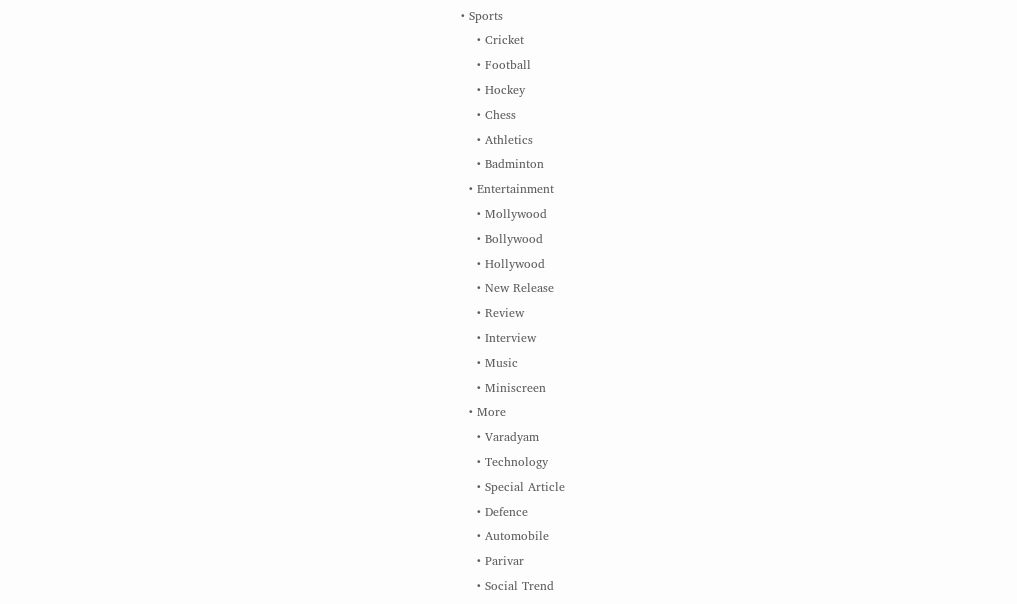• Sports
    • Cricket
    • Football
    • Hockey
    • Chess
    • Athletics
    • Badminton
  • Entertainment
    • Mollywood
    • Bollywood
    • Hollywood
    • New Release
    • Review
    • Interview
    • Music
    • Miniscreen
  • More
    • Varadyam
    • Technology
    • Special Article
    • Defence
    • Automobile
    • Parivar
    • Social Trend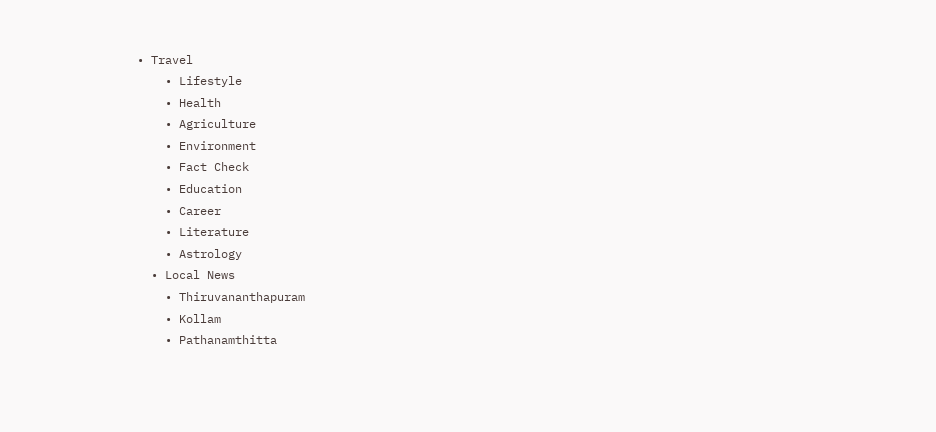• Travel
    • Lifestyle
    • Health
    • Agriculture
    • Environment
    • Fact Check
    • Education
    • Career
    • Literature
    • Astrology
  • Local News
    • Thiruvananthapuram
    • Kollam
    • Pathanamthitta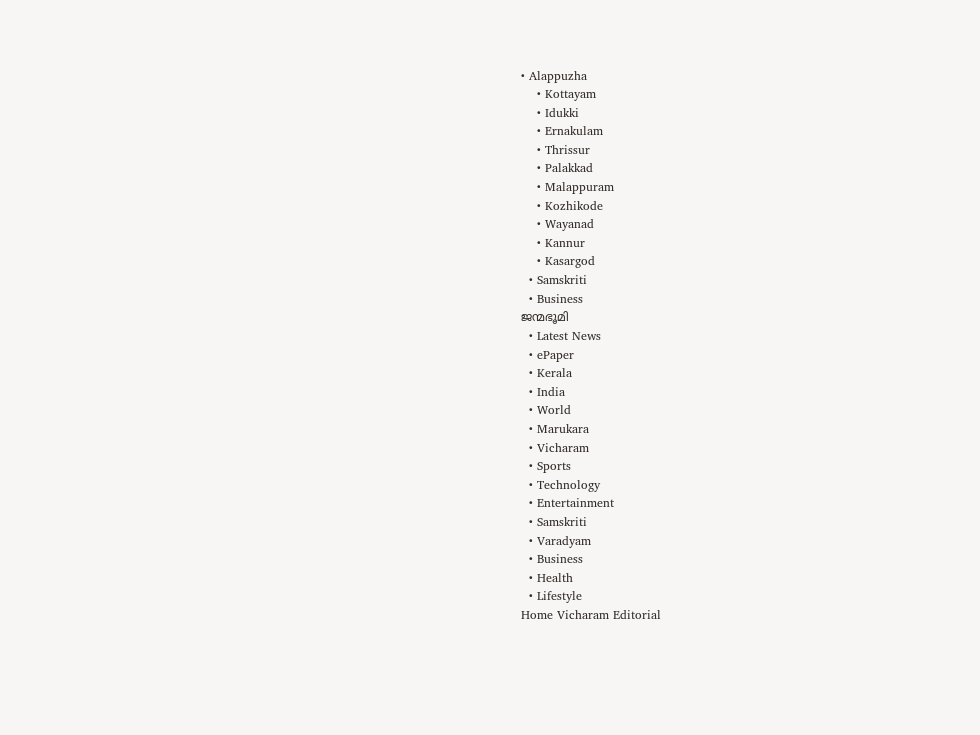• Alappuzha
    • Kottayam
    • Idukki
    • Ernakulam
    • Thrissur
    • Palakkad
    • Malappuram
    • Kozhikode
    • Wayanad
    • Kannur
    • Kasargod
  • Samskriti
  • Business
ജന്മഭൂമി
  • Latest News
  • ePaper
  • Kerala
  • India
  • World
  • Marukara
  • Vicharam
  • Sports
  • Technology
  • Entertainment
  • Samskriti
  • Varadyam
  • Business
  • Health
  • Lifestyle
Home Vicharam Editorial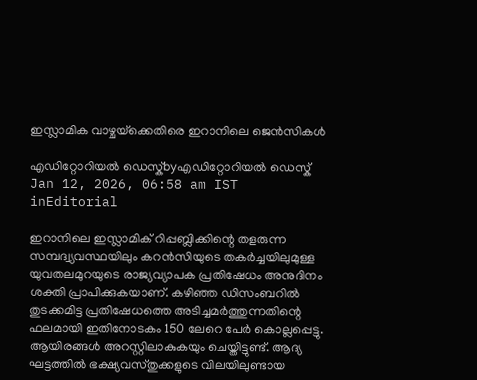ഇസ്ലാമിക വാഴ്ചയ്‌ക്കെതിരെ ഇറാനിലെ ജെന്‍സികള്‍

എഡിറ്റോറിയൽ ഡെസ്ക്byഎഡിറ്റോറിയൽ ഡെസ്ക്
Jan 12, 2026, 06:58 am IST
inEditorial

ഇറാനിലെ ഇസ്ലാമിക് റിപ്പബ്ലിക്കിന്റെ തളരുന്ന സമ്പദ്വ്യവസ്ഥയിലും കറന്‍സിയുടെ തകര്‍ച്ചയിലുമുള്ള യുവതലമുറയുടെ രാജ്യവ്യാപക പ്രതിഷേധം അനുദിനം ശക്തി പ്രാപിക്കുകയാണ്. കഴിഞ്ഞ ഡിസംബറില്‍ തുടക്കമിട്ട പ്രതിഷേധത്തെ അടിച്ചമര്‍ത്തുന്നതിന്റെ ഫലമായി ഇതിനോടകം 150 ലേറെ പേര്‍ കൊല്ലപ്പെട്ടു. ആയിരങ്ങള്‍ അറസ്റ്റിലാകുകയും ചെയ്തിട്ടുണ്ട്. ആദ്യ ഘട്ടത്തില്‍ ഭക്ഷ്യവസ്തുക്കളുടെ വിലയിലുണ്ടായ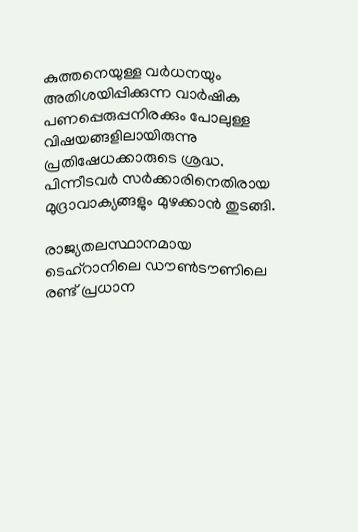കുത്തനെയുള്ള വര്‍ധനയും അതിശയിപ്പിക്കുന്ന വാര്‍ഷിക പണപ്പെരുപ്പനിരക്കും പോലുള്ള വിഷയങ്ങളിലായിരുന്നു പ്രതിഷേധക്കാരുടെ ശ്രദ്ധ. പിന്നീടവര്‍ സര്‍ക്കാരിനെതിരായ മുദ്രാവാക്യങ്ങളും മുഴക്കാന്‍ തുടങ്ങി.

രാജ്യതലസ്ഥാനമായ ടെഹ്‌റാനിലെ ഡൗണ്‍ടൗണിലെ രണ്ട് പ്രധാന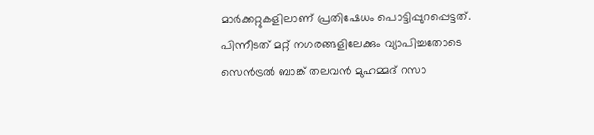മാര്‍ക്കറ്റുകളിലാണ് പ്രതിഷേധം പൊട്ടിപ്പുറപ്പെട്ടത്. പിന്നീടത് മറ്റ് നഗരങ്ങളിലേക്കും വ്യാപിച്ചതോടെ സെന്‍ട്രല്‍ ബാങ്ക് തലവന്‍ മുഹമ്മദ് റസാ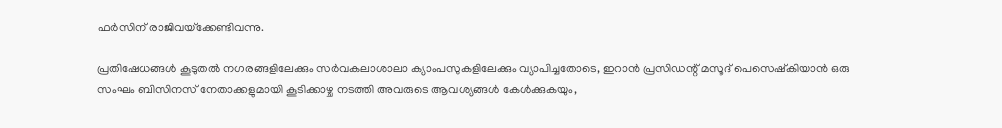ഫര്‍സിന് രാജിവയ്‌ക്കേണ്ടിവന്നു.

പ്രതിഷേധങ്ങള്‍ കൂടുതല്‍ നഗരങ്ങളിലേക്കും സര്‍വകലാശാലാ ക്യാംപസുകളിലേക്കും വ്യാപിച്ചതോടെ, ഇറാന്‍ പ്രസിഡന്റ് മസൂദ് പെസെഷ്‌കിയാന്‍ ഒരു സംഘം ബിസിനസ് നേതാക്കളുമായി കൂടിക്കാഴ്ച നടത്തി അവരുടെ ആവശ്യങ്ങള്‍ കേള്‍ക്കുകയും,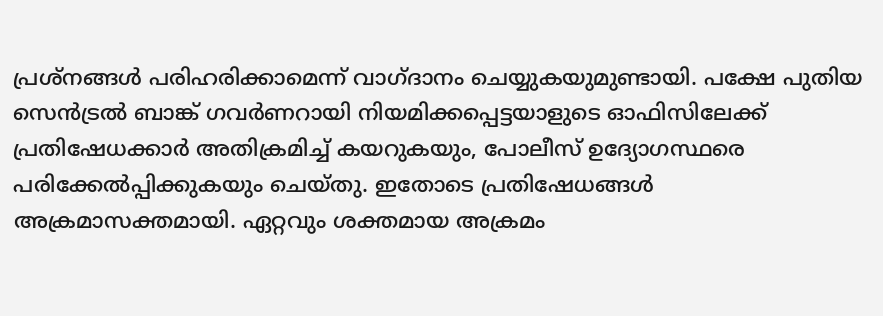പ്രശ്‌നങ്ങള്‍ പരിഹരിക്കാമെന്ന് വാഗ്ദാനം ചെയ്യുകയുമുണ്ടായി. പക്ഷേ പുതിയ സെന്‍ട്രല്‍ ബാങ്ക് ഗവര്‍ണറായി നിയമിക്കപ്പെട്ടയാളുടെ ഓഫിസിലേക്ക് പ്രതിഷേധക്കാര്‍ അതിക്രമിച്ച് കയറുകയും, പോലീസ് ഉദ്യോഗസ്ഥരെ പരിക്കേല്‍പ്പിക്കുകയും ചെയ്തു. ഇതോടെ പ്രതിഷേധങ്ങള്‍ അക്രമാസക്തമായി. ഏറ്റവും ശക്തമായ അക്രമം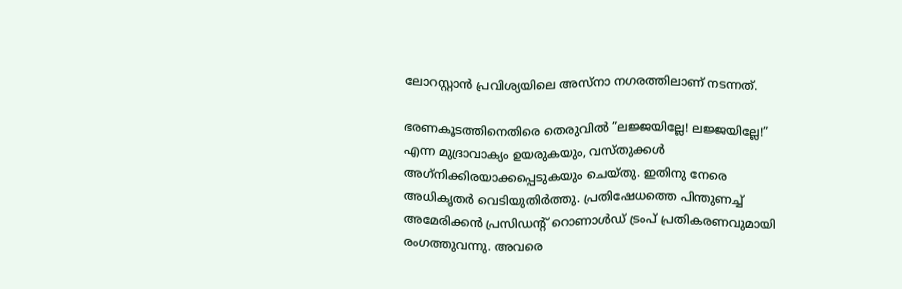ലോറസ്റ്റാന്‍ പ്രവിശ്യയിലെ അസ്‌നാ നഗരത്തിലാണ് നടന്നത്.

ഭരണകൂടത്തിനെതിരെ തെരുവില്‍ ”ലജ്ജയില്ലേ! ലജ്ജയില്ലേ!” എന്ന മുദ്രാവാക്യം ഉയരുകയും, വസ്തുക്കള്‍ അഗ്‌നിക്കിരയാക്കപ്പെടുകയും ചെയ്തു. ഇതിനു നേരെ അധികൃതര്‍ വെടിയുതിര്‍ത്തു. പ്രതിഷേധത്തെ പിന്തുണച്ച് അമേരിക്കന്‍ പ്രസിഡന്റ് റൊണാള്‍ഡ് ട്രംപ് പ്രതികരണവുമായി രംഗത്തുവന്നു. അവരെ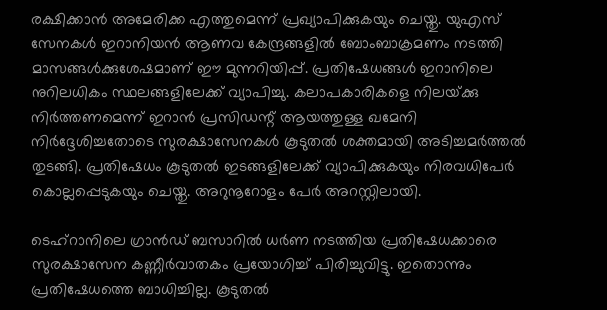രക്ഷിക്കാന്‍ അമേരിക്ക എത്തുമെന്ന് പ്രഖ്യാപിക്കുകയും ചെയ്തു. യുഎസ് സേനകള്‍ ഇറാനിയന്‍ ആണവ കേന്ദ്രങ്ങളില്‍ ബോംബാക്രമണം നടത്തി മാസങ്ങള്‍ക്കുശേഷമാണ് ഈ മുന്നറിയിപ്പ്. പ്രതിഷേധങ്ങള്‍ ഇറാനിലെ നുറിലധികം സ്ഥലങ്ങളിലേക്ക് വ്യാപിച്ചു. കലാപകാരികളെ നിലയ്‌ക്കു നിര്‍ത്തണമെന്ന് ഇറാന്‍ പ്രസിഡന്റ് ആയത്തുള്ള ഖമേനി നിര്‍ദ്ദേശിച്ചതോടെ സുരക്ഷാസേനകള്‍ കൂടുതല്‍ ശക്തമായി അടിച്ചമര്‍ത്തല്‍ തുടങ്ങി. പ്രതിഷേധം കൂടുതല്‍ ഇടങ്ങളിലേക്ക് വ്യാപിക്കുകയും നിരവധിപേര്‍ കൊല്ലപ്പെടുകയും ചെയ്തു. അറുനൂറോളം പേര്‍ അറസ്റ്റിലായി.

ടെഹ്‌റാനിലെ ഗ്രാന്‍ഡ് ബസാറില്‍ ധര്‍ണ നടത്തിയ പ്രതിഷേധക്കാരെ സുരക്ഷാസേന കണ്ണീര്‍വാതകം പ്രയോഗിച്ച് പിരിച്ചുവിട്ടു. ഇതൊന്നും പ്രതിഷേധത്തെ ബാധിച്ചില്ല. കൂടുതല്‍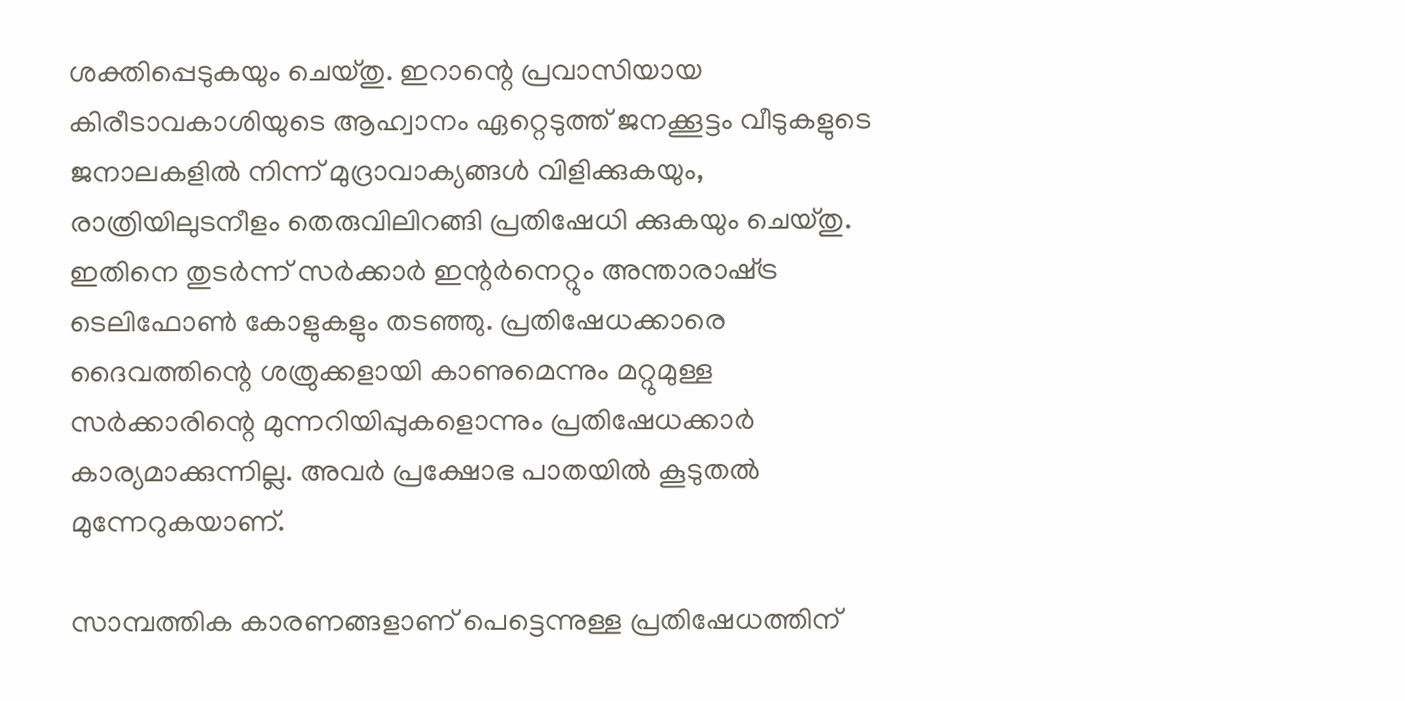ശക്തിപ്പെടുകയും ചെയ്തു. ഇറാന്റെ പ്രവാസിയായ കിരീടാവകാശിയുടെ ആഹ്വാനം ഏറ്റെടുത്ത് ജനക്കൂട്ടം വീടുകളുടെ ജനാലകളില്‍ നിന്ന് മുദ്രാവാക്യങ്ങള്‍ വിളിക്കുകയും, രാത്രിയിലുടനീളം തെരുവിലിറങ്ങി പ്രതിഷേധി ക്കുകയും ചെയ്തു. ഇതിനെ തുടര്‍ന്ന് സര്‍ക്കാര്‍ ഇന്റര്‍നെറ്റും അന്താരാഷ്‌ട്ര ടെലിഫോണ്‍ കോളുകളും തടഞ്ഞു. പ്രതിഷേധക്കാരെ ദൈവത്തിന്റെ ശത്രുക്കളായി കാണുമെന്നും മറ്റുമുള്ള സര്‍ക്കാരിന്റെ മുന്നറിയിപ്പുകളൊന്നും പ്രതിഷേധക്കാര്‍ കാര്യമാക്കുന്നില്ല. അവര്‍ പ്രക്ഷോഭ പാതയില്‍ കൂടുതല്‍ മുന്നേറുകയാണ്.

സാമ്പത്തിക കാരണങ്ങളാണ് പെട്ടെന്നുള്ള പ്രതിഷേധത്തിന്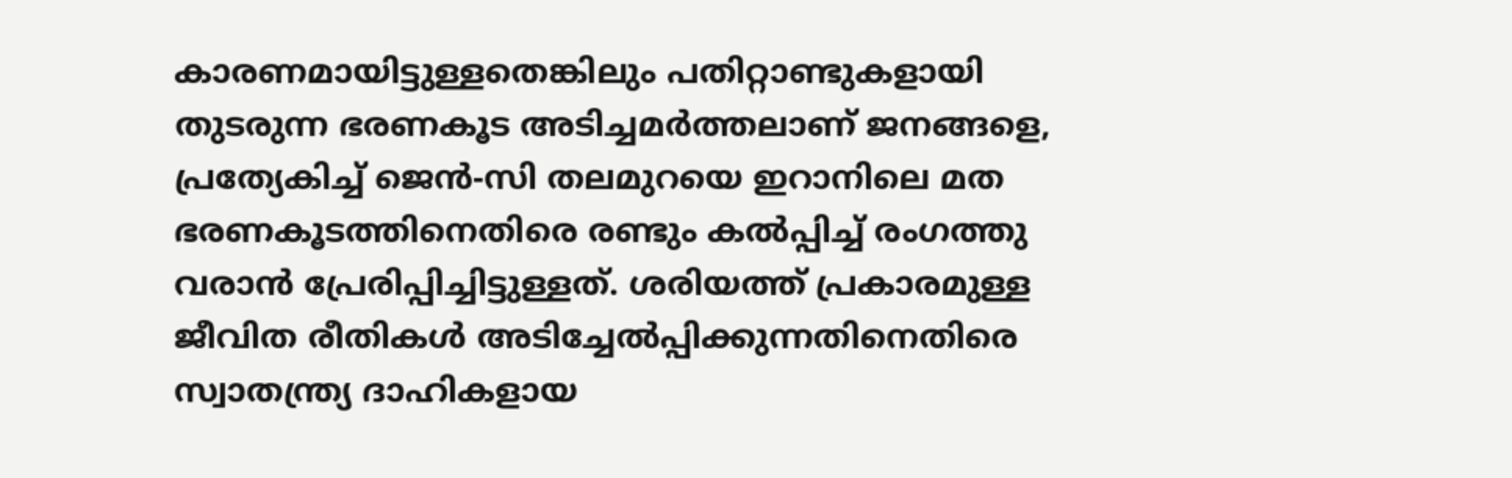കാരണമായിട്ടുള്ളതെങ്കിലും പതിറ്റാണ്ടുകളായി തുടരുന്ന ഭരണകൂട അടിച്ചമര്‍ത്തലാണ് ജനങ്ങളെ, പ്രത്യേകിച്ച് ജെന്‍-സി തലമുറയെ ഇറാനിലെ മത ഭരണകൂടത്തിനെതിരെ രണ്ടും കല്‍പ്പിച്ച് രംഗത്തു വരാന്‍ പ്രേരിപ്പിച്ചിട്ടുള്ളത്. ശരിയത്ത് പ്രകാരമുള്ള ജീവിത രീതികള്‍ അടിച്ചേല്‍പ്പിക്കുന്നതിനെതിരെ സ്വാതന്ത്ര്യ ദാഹികളായ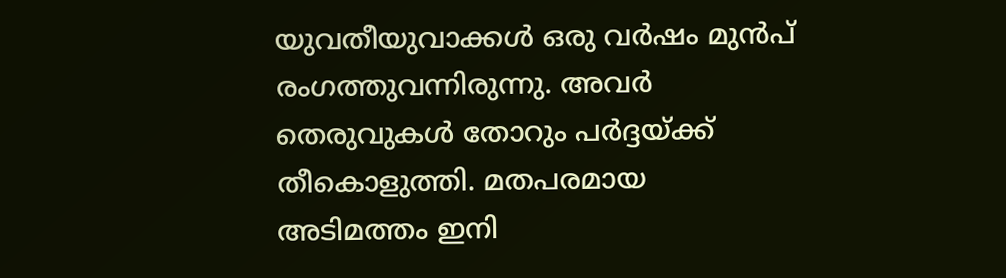യുവതീയുവാക്കള്‍ ഒരു വര്‍ഷം മുന്‍പ് രംഗത്തുവന്നിരുന്നു. അവര്‍ തെരുവുകള്‍ തോറും പര്‍ദ്ദയ്‌ക്ക് തീകൊളുത്തി. മതപരമായ അടിമത്തം ഇനി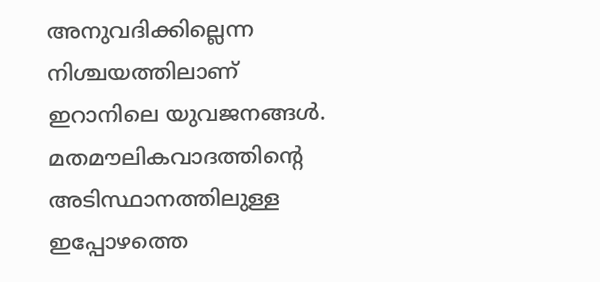അനുവദിക്കില്ലെന്ന നിശ്ചയത്തിലാണ് ഇറാനിലെ യുവജനങ്ങള്‍. മതമൗലികവാദത്തിന്റെ അടിസ്ഥാനത്തിലുള്ള ഇപ്പോഴത്തെ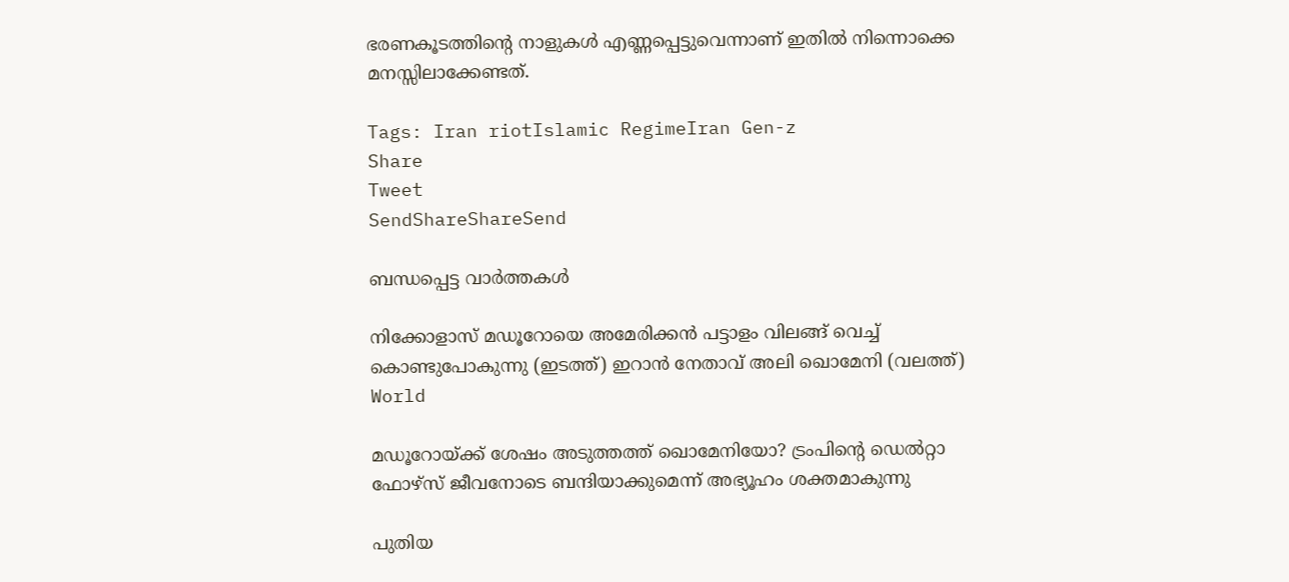ഭരണകൂടത്തിന്റെ നാളുകള്‍ എണ്ണപ്പെട്ടുവെന്നാണ് ഇതില്‍ നിന്നൊക്കെ മനസ്സിലാക്കേണ്ടത്.

Tags: Iran riotIslamic RegimeIran Gen-z
Share
Tweet
SendShareShareSend

ബന്ധപ്പെട്ട വാര്‍ത്തകള്‍

നിക്കോളാസ് മഡൂറോയെ അമേരിക്കന്‍ പട്ടാളം വിലങ്ങ് വെച്ച് കൊണ്ടുപോകുന്നു (ഇടത്ത്) ഇറാന്‍ നേതാവ് അലി ഖൊമേനി (വലത്ത്)
World

മഡൂറോയ്‌ക്ക് ശേഷം അടുത്തത്ത് ഖൊമേനിയോ? ട്രംപിന്റെ ഡെല്‍റ്റാ ഫോഴ്സ് ജീവനോടെ ബന്ദിയാക്കുമെന്ന് അഭ്യൂഹം ശക്തമാകുന്നു

പുതിയ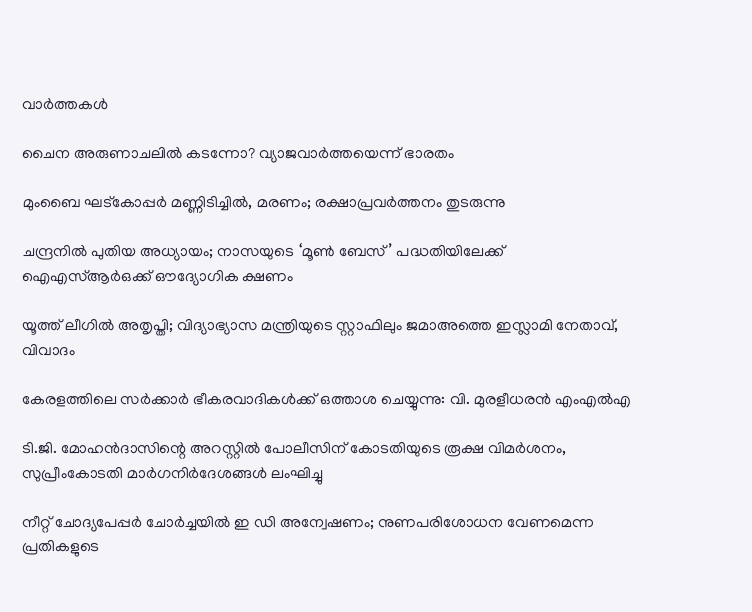വാര്‍ത്തകള്‍

ചൈന അരുണാചലിൽ കടന്നോ? വ്യാജവാർത്തയെന്ന് ഭാരതം

മുംബൈ ഘട്‌കോപ്പർ മണ്ണിടിച്ചിൽ, മരണം; രക്ഷാപ്രവർത്തനം തുടരുന്നു

ചന്ദ്രനിൽ പുതിയ അധ്യായം; നാസയുടെ ‘മൂണ്‍ ബേസ്’ പദ്ധതിയിലേക്ക് ഐഎസ്ആര്‍ഒക്ക് ഔദ്യോഗിക ക്ഷണം

യൂത്ത് ലീഗില്‍ അതൃപ്തി; വിദ്യാഭ്യാസ മന്ത്രിയുടെ സ്റ്റാഫിലും ജമാഅത്തെ ഇസ്ലാമി നേതാവ്, വിവാദം

കേരളത്തിലെ സര്‍ക്കാര്‍ ഭീകരവാദികള്‍ക്ക് ഒത്താശ ചെയ്യുന്നു: വി. മുരളീധരന്‍ എംഎല്‍എ

ടി.ജി. മോഹന്‍ദാസിന്റെ അറസ്റ്റില്‍ പോലീസിന് കോടതിയുടെ രൂക്ഷ വിമര്‍ശനം, സുപ്രീംകോടതി മാര്‍ഗനിര്‍ദേശങ്ങള്‍ ലംഘിച്ചു

നീറ്റ് ചോദ്യപേപ്പര്‍ ചോര്‍ച്ചയില്‍ ഇ ഡി അന്വേഷണം; നുണപരിശോധന വേണമെന്ന പ്രതികളുടെ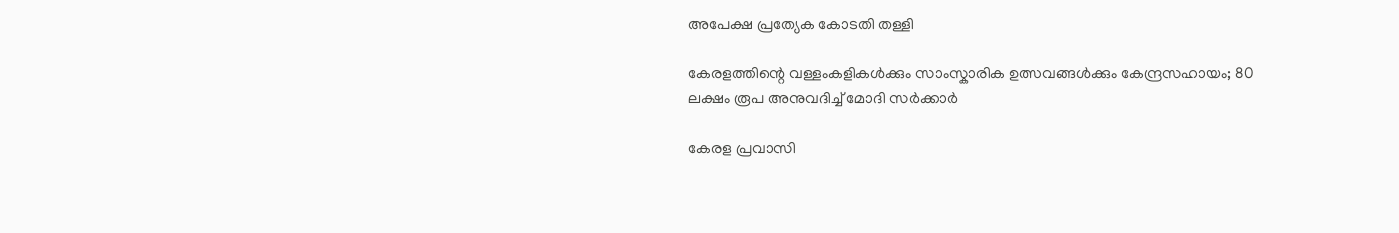അപേക്ഷ പ്രത്യേക കോടതി തള്ളി

കേരളത്തിന്റെ വള്ളംകളികൾക്കും സാംസ്കാരിക ഉത്സവങ്ങൾക്കും കേന്ദ്രസഹായം; 80 ലക്ഷം രൂപ അനുവദിച്ച് മോദി സർക്കാർ

കേരള പ്രവാസി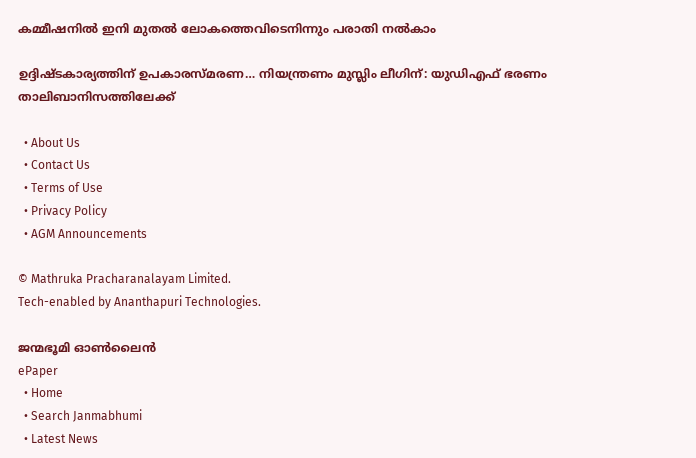കമ്മീഷനില്‍ ഇനി മുതല്‍ ലോകത്തെവിടെനിന്നും പരാതി നല്‍കാം

ഉദ്ദിഷ്ടകാര്യത്തിന് ഉപകാരസ്മരണ… നിയന്ത്രണം മുസ്ലിം ലീഗിന്: യുഡിഎഫ് ഭരണം താലിബാനിസത്തിലേക്ക്

  • About Us
  • Contact Us
  • Terms of Use
  • Privacy Policy
  • AGM Announcements

© Mathruka Pracharanalayam Limited.
Tech-enabled by Ananthapuri Technologies.

ജന്മഭൂമി ഓണ്‍ലൈന്‍
ePaper
  • Home
  • Search Janmabhumi
  • Latest News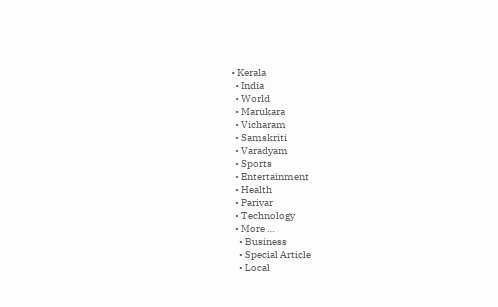• Kerala
  • India
  • World
  • Marukara
  • Vicharam
  • Samskriti
  • Varadyam
  • Sports
  • Entertainment
  • Health
  • Parivar
  • Technology
  • More …
    • Business
    • Special Article
    • Local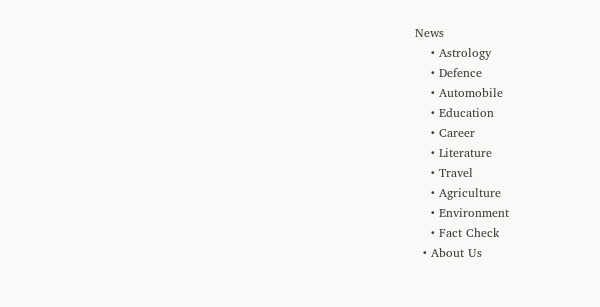News
    • Astrology
    • Defence
    • Automobile
    • Education
    • Career
    • Literature
    • Travel
    • Agriculture
    • Environment
    • Fact Check
  • About Us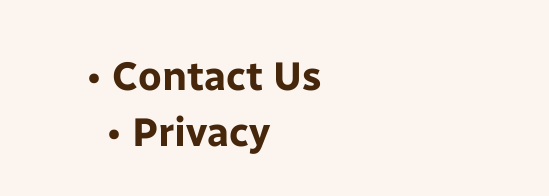• Contact Us
  • Privacy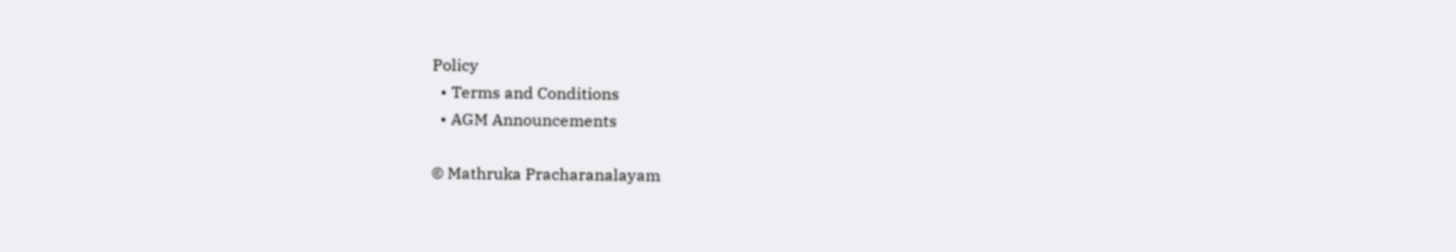Policy
  • Terms and Conditions
  • AGM Announcements

© Mathruka Pracharanalayam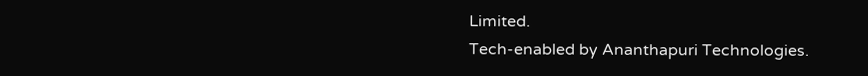Limited.
Tech-enabled by Ananthapuri Technologies.